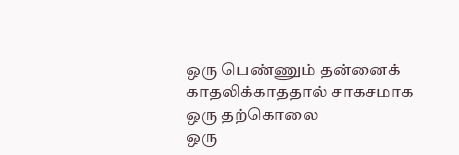ஒரு பெண்ணும் தன்னைக் காதலிக்காததால் சாகசமாக ஒரு தற்கொலை
ஒரு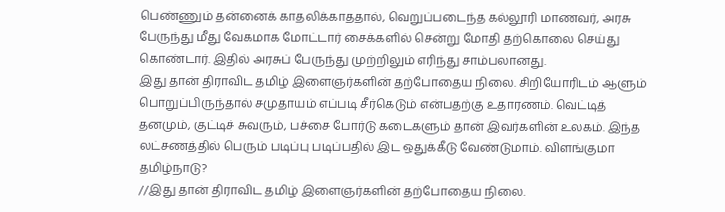பெண்ணும் தன்னைக் காதலிக்காததால், வெறுப்படைந்த கல்லூரி மாணவர், அரசு பேருந்து மீது வேகமாக மோட்டார் சைக்களில் சென்று மோதி தற்கொலை செய்து கொண்டார். இதில் அரசுப் பேருந்து முற்றிலும் எரிந்து சாம்பலானது.
இது தான் திராவிட தமிழ் இளைஞர்களின் தற்போதைய நிலை. சிறியோரிடம் ஆளும் பொறுப்பிருந்தால் சமுதாயம் எப்படி சீர்கெடும் என்பதற்கு உதாரணம். வெட்டித் தனமும், குட்டிச் சுவரும், பச்சை போர்டு கடைகளும் தான் இவர்களின் உலகம். இந்த லட்சணத்தில் பெரும் படிப்பு படிப்பதில் இட ஒதுக்கீடு வேண்டுமாம். விளங்குமா தமிழ்நாடு?
//இது தான் திராவிட தமிழ் இளைஞர்களின் தற்போதைய நிலை.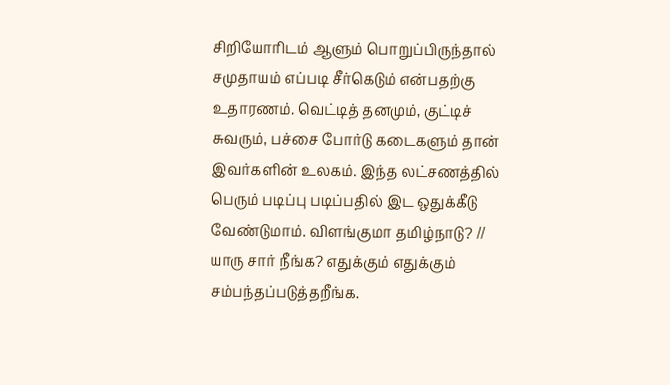சிறியோரிடம் ஆளும் பொறுப்பிருந்தால் சமுதாயம் எப்படி சீர்கெடும் என்பதற்கு உதாரணம். வெட்டித் தனமும், குட்டிச் சுவரும், பச்சை போர்டு கடைகளும் தான் இவர்களின் உலகம். இந்த லட்சணத்தில் பெரும் படிப்பு படிப்பதில் இட ஒதுக்கீடு வேண்டுமாம். விளங்குமா தமிழ்நாடு? //
யாரு சார் நீங்க? எதுக்கும் எதுக்கும் சம்பந்தப்படுத்தறீங்க.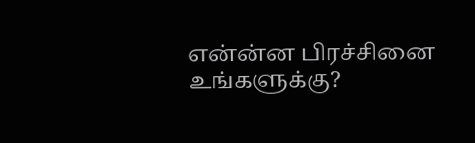என்ன்ன பிரச்சினை உங்களுக்கு?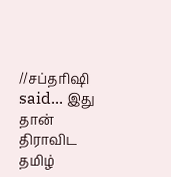//சப்தரிஷி said... இது தான் திராவிட தமிழ்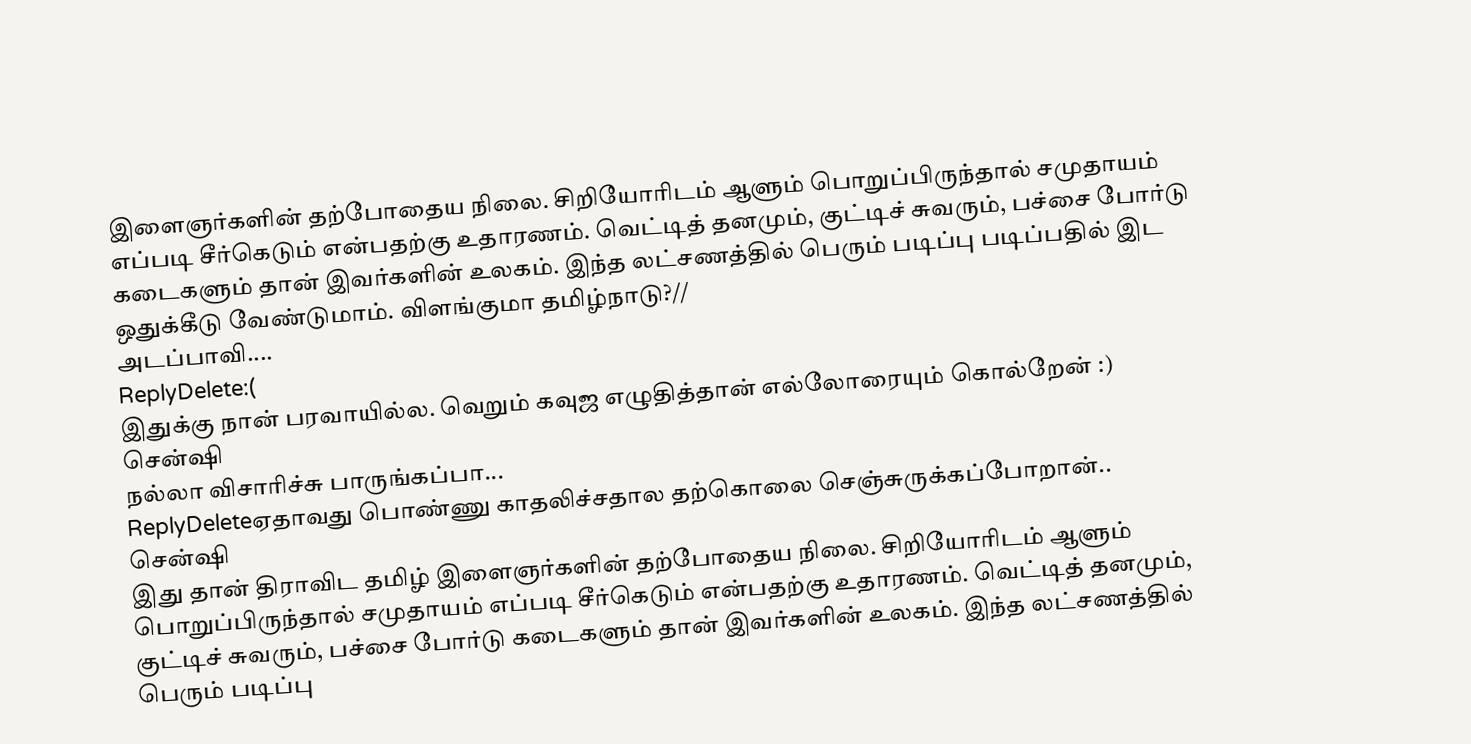இளைஞர்களின் தற்போதைய நிலை. சிறியோரிடம் ஆளும் பொறுப்பிருந்தால் சமுதாயம் எப்படி சீர்கெடும் என்பதற்கு உதாரணம். வெட்டித் தனமும், குட்டிச் சுவரும், பச்சை போர்டு கடைகளும் தான் இவர்களின் உலகம். இந்த லட்சணத்தில் பெரும் படிப்பு படிப்பதில் இட ஒதுக்கீடு வேண்டுமாம். விளங்குமா தமிழ்நாடு?//
அடப்பாவி....
ReplyDelete:(
இதுக்கு நான் பரவாயில்ல. வெறும் கவுஜ எழுதித்தான் எல்லோரையும் கொல்றேன் :)
சென்ஷி
நல்லா விசாரிச்சு பாருங்கப்பா...
ReplyDeleteஏதாவது பொண்ணு காதலிச்சதால தற்கொலை செஞ்சுருக்கப்போறான்..
சென்ஷி
இது தான் திராவிட தமிழ் இளைஞர்களின் தற்போதைய நிலை. சிறியோரிடம் ஆளும் பொறுப்பிருந்தால் சமுதாயம் எப்படி சீர்கெடும் என்பதற்கு உதாரணம். வெட்டித் தனமும், குட்டிச் சுவரும், பச்சை போர்டு கடைகளும் தான் இவர்களின் உலகம். இந்த லட்சணத்தில் பெரும் படிப்பு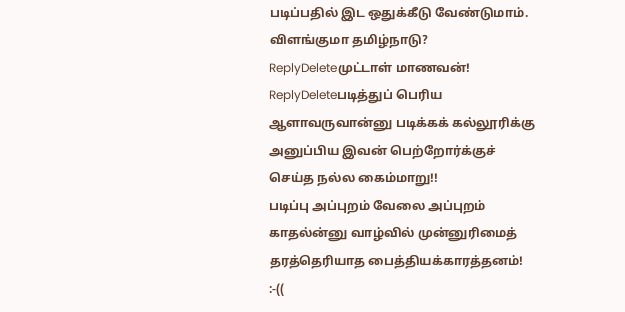படிப்பதில் இட ஒதுக்கீடு வேண்டுமாம். விளங்குமா தமிழ்நாடு?
ReplyDeleteமுட்டாள் மாணவன்!
ReplyDeleteபடித்துப் பெரிய ஆளாவருவான்னு படிக்கக் கல்லூரிக்கு அனுப்பிய இவன் பெற்றோர்க்குச் செய்த நல்ல கைம்மாறு!!
படிப்பு அப்புறம் வேலை அப்புறம் காதல்ன்னு வாழ்வில் முன்னுரிமைத் தரத்தெரியாத பைத்தியக்காரத்தனம்!
:-((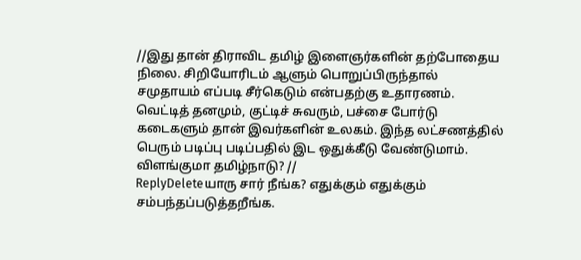//இது தான் திராவிட தமிழ் இளைஞர்களின் தற்போதைய நிலை. சிறியோரிடம் ஆளும் பொறுப்பிருந்தால் சமுதாயம் எப்படி சீர்கெடும் என்பதற்கு உதாரணம். வெட்டித் தனமும், குட்டிச் சுவரும், பச்சை போர்டு கடைகளும் தான் இவர்களின் உலகம். இந்த லட்சணத்தில் பெரும் படிப்பு படிப்பதில் இட ஒதுக்கீடு வேண்டுமாம். விளங்குமா தமிழ்நாடு? //
ReplyDeleteயாரு சார் நீங்க? எதுக்கும் எதுக்கும் சம்பந்தப்படுத்தறீங்க.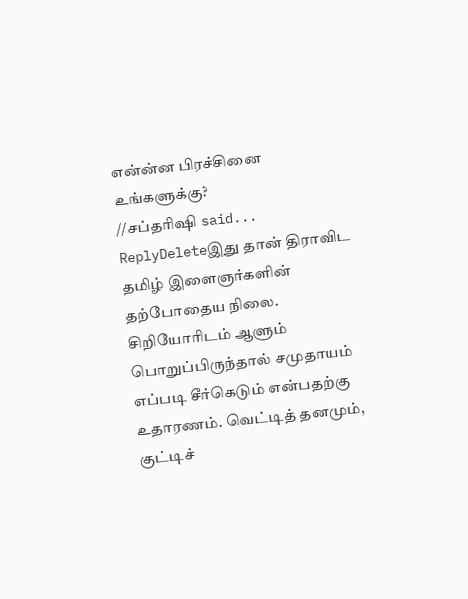என்ன்ன பிரச்சினை உங்களுக்கு?
//சப்தரிஷி said...
ReplyDeleteஇது தான் திராவிட தமிழ் இளைஞர்களின் தற்போதைய நிலை. சிறியோரிடம் ஆளும் பொறுப்பிருந்தால் சமுதாயம் எப்படி சீர்கெடும் என்பதற்கு உதாரணம். வெட்டித் தனமும், குட்டிச்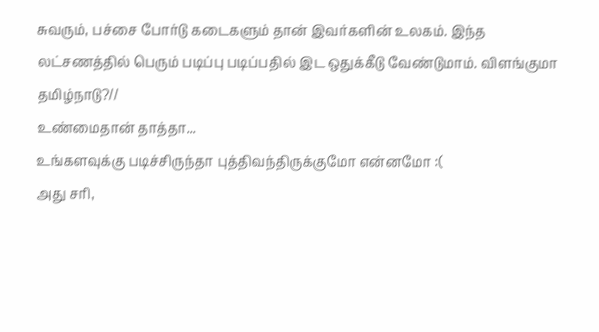சுவரும், பச்சை போர்டு கடைகளும் தான் இவர்களின் உலகம். இந்த லட்சணத்தில் பெரும் படிப்பு படிப்பதில் இட ஒதுக்கீடு வேண்டுமாம். விளங்குமா தமிழ்நாடு?//
உண்மைதான் தாத்தா...
உங்களவுக்கு படிச்சிருந்தா புத்திவந்திருக்குமோ என்னமோ :(
அது சரி,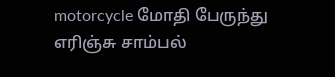motorcycle மோதி பேருந்து எரிஞ்சு சாம்பல்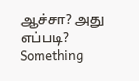ஆச்சா? அது எப்படி? Something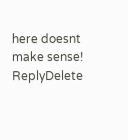here doesnt make sense!
ReplyDelete